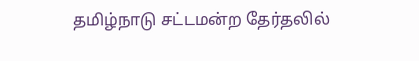தமிழ்நாடு சட்டமன்ற தேர்தலில்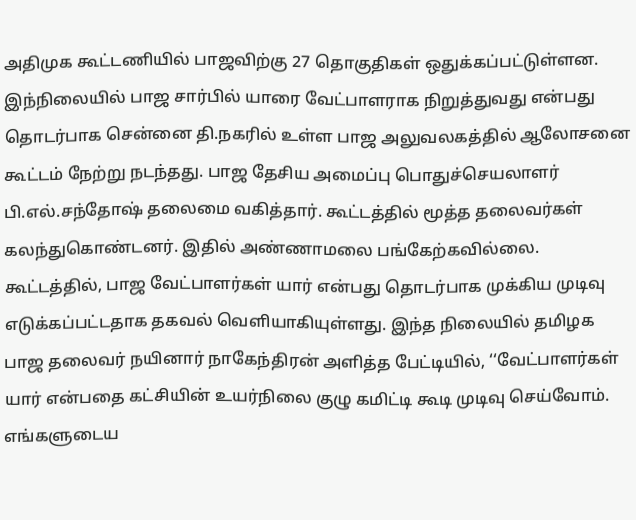அதிமுக கூட்டணியில் பாஜவிற்கு 27 தொகுதிகள் ஒதுக்கப்பட்டுள்ளன. இந்நிலையில் பாஜ சார்பில் யாரை வேட்பாளராக நிறுத்துவது என்பது தொடர்பாக சென்னை தி.நகரில் உள்ள பாஜ அலுவலகத்தில் ஆலோசனை கூட்டம் நேற்று நடந்தது. பாஜ தேசிய அமைப்பு பொதுச்செயலாளர் பி.எல்.சந்தோஷ் தலைமை வகித்தார். கூட்டத்தில் மூத்த தலைவர்கள் கலந்துகொண்டனர். இதில் அண்ணாமலை பங்கேற்கவில்லை.
கூட்டத்தில், பாஜ வேட்பாளர்கள் யார் என்பது தொடர்பாக முக்கிய முடிவு எடுக்கப்பட்டதாக தகவல் வெளியாகியுள்ளது. இந்த நிலையில் தமிழக பாஜ தலைவர் நயினார் நாகேந்திரன் அளித்த பேட்டியில், ‘‘வேட்பாளர்கள் யார் என்பதை கட்சியின் உயர்நிலை குழு கமிட்டி கூடி முடிவு செய்வோம். எங்களுடைய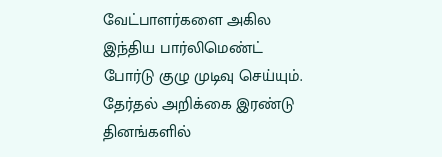வேட்பாளர்களை அகில இந்திய பார்லிமெண்ட் போர்டு குழு முடிவு செய்யும். தேர்தல் அறிக்கை இரண்டு தினங்களில்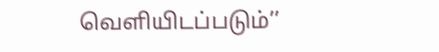வெளியிடப்படும்’’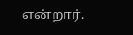என்றார்.